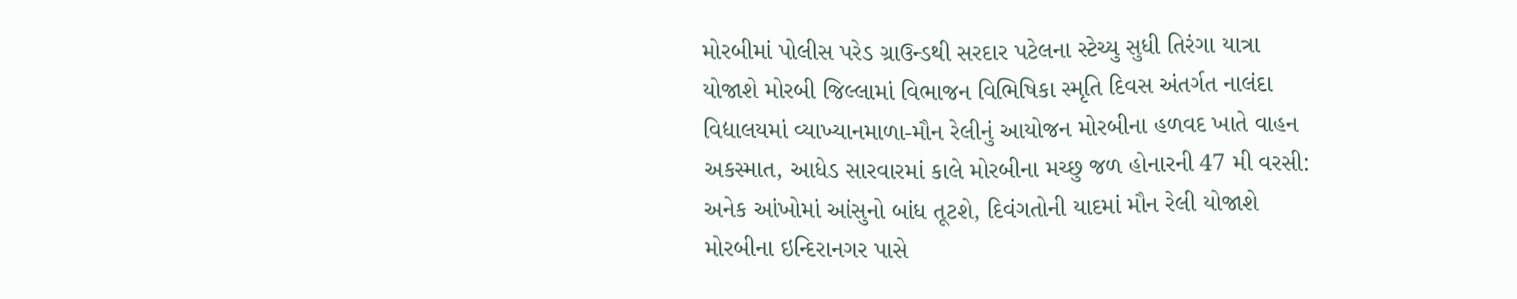મોરબીમાં પોલીસ પરેડ ગ્રાઉન્ડથી સરદાર પટેલના સ્ટેચ્યુ સુધી તિરંગા યાત્રા યોજાશે મોરબી જિલ્લામાં વિભાજન વિભિષિકા સ્મૃતિ દિવસ અંતર્ગત નાલંદા વિદ્યાલયમાં વ્યાખ્યાનમાળા-મૌન રેલીનું આયોજન મોરબીના હળવદ ખાતે વાહન અકસ્માત, આધેડ સારવારમાં કાલે મોરબીના મચ્છુ જળ હોનારની 47 મી વરસી: અનેક આંખોમાં આંસુનો બાંધ તૂટશે, દિવંગતોની યાદમાં મૌન રેલી યોજાશે મોરબીના ઇન્દિરાનગર પાસે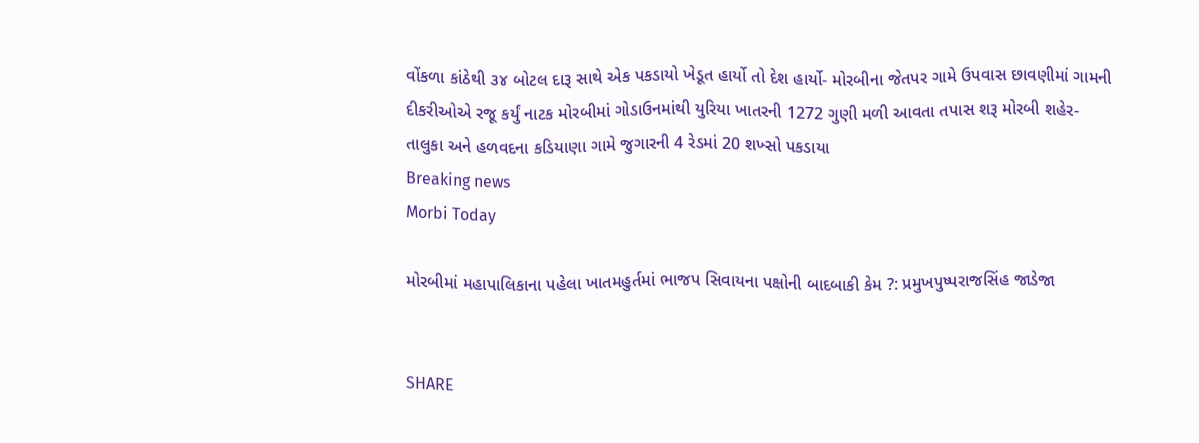વોંકળા કાંઠેથી ૩૪ બોટલ દારૂ સાથે એક પકડાયો ખેડૂત હાર્યો તો દેશ હાર્યો- મોરબીના જેતપર ગામે ઉપવાસ છાવણીમાં ગામની દીકરીઓએ રજૂ કર્યું નાટક મોરબીમાં ગોડાઉનમાંથી યુરિયા ખાતરની 1272 ગુણી મળી આવતા તપાસ શરૂ મોરબી શહેર-તાલુકા અને હળવદના કડિયાણા ગામે જુગારની 4 રેડમાં 20 શખ્સો પકડાયા
Breaking news
Morbi Today

મોરબીમાં મહાપાલિકાના પહેલા ખાતમહુર્તમાં ભાજપ સિવાયના પક્ષોની બાદબાકી કેમ ?: પ્રમુખપુષ્પરાજસિંહ જાડેજા


SHARE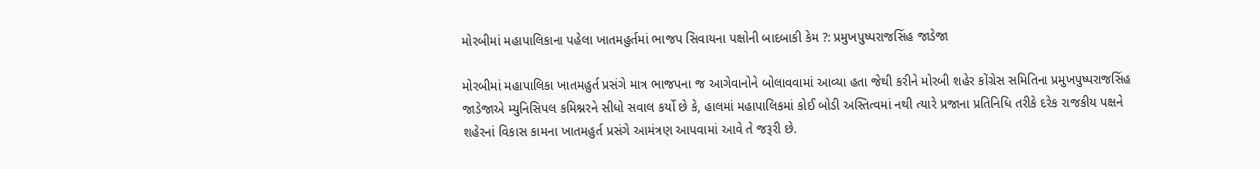મોરબીમાં મહાપાલિકાના પહેલા ખાતમહુર્તમાં ભાજપ સિવાયના પક્ષોની બાદબાકી કેમ ?: પ્રમુખપુષ્પરાજસિંહ જાડેજા

મોરબીમાં મહાપાલિકા ખાતમહુર્ત પ્રસંગે માત્ર ભાજપના જ આગેવાનોને બોલાવવામાં આવ્યા હતા જેથી કરીને મોરબી શહેર કોંગ્રેસ સમિતિના પ્રમુખપુષ્પરાજસિંહ જાડેજાએ મ્યુનિસિપલ કમિશ્નરને સીધો સવાલ કર્યો છે કે, હાલમાં મહાપાલિકમાં કોઈ બોડી અસ્તિત્વમાં નથી ત્યારે પ્રજાના પ્રતિનિધિ તરીકે દરેક રાજકીય પક્ષને શહેરનાં વિકાસ કામના ખાતમહુર્ત પ્રસંગે આમંત્રણ આપવામાં આવે તે જરૂરી છે.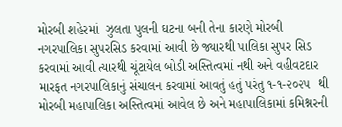મોરબી શહેરમાં  ઝુલતા પુલની ઘટના બની તેના કારણે મોરબી નગરપાલિકા સુપરસિડ કરવામાં આવી છે જ્યારથી પાલિકા સુપર સિડ કરવામાં આવી ત્યારથી ચૂંટાયેલ બોડી અસ્તિત્વમાં નથી અને વહીવટદાર મારફત નગરપાલિકાનું સંચાલન કરવામાં આવતું હતું પરંતુ ૧-૧-૨૦૨૫  થી મોરબી મહાપાલિકા અસ્તિત્વમાં આવેલ છે અને મહાપાલિકામાં કમિશ્નરની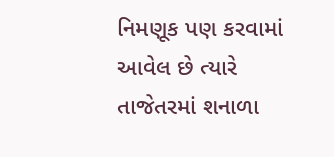નિમણૂક પણ કરવામાં આવેલ છે ત્યારે તાજેતરમાં શનાળા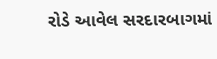રોડે આવેલ સરદારબાગમાં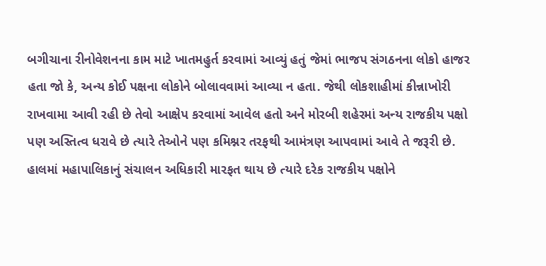બગીચાના રીનોવેશનના કામ માટે ખાતમહુર્ત કરવામાં આવ્યું હતું જેમાં ભાજપ સંગઠનના લોકો હાજર હતા જો કે, અન્ય કોઈ પક્ષના લોકોને બોલાવવામાં આવ્યા ન હતા. જેથી લોકશાહીમાં કીન્નાખોરી રાખવામા આવી રહી છે તેવો આક્ષેપ કરવામાં આવેલ હતો અને મોરબી શહેરમાં અન્ય રાજકીય પક્ષો પણ અસ્તિત્વ ધરાવે છે ત્યારે તેઓને પણ કમિશ્નર તરફથી આમંત્રણ આપવામાં આવે તે જરૂરી છે. હાલમાં મહાપાલિકાનું સંચાલન અધિકારી મારફત થાય છે ત્યારે દરેક રાજકીય પક્ષોને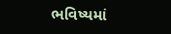ભવિષ્યમાં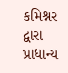કમિશ્નર દ્વારા પ્રાધાન્ય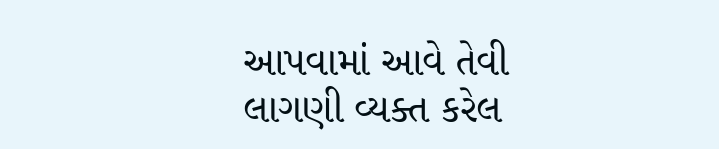આપવામાં આવે તેવી લાગણી વ્યક્ત કરેલ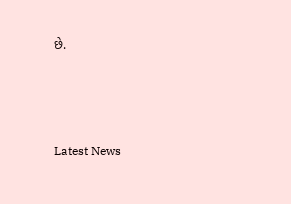છે.






Latest News